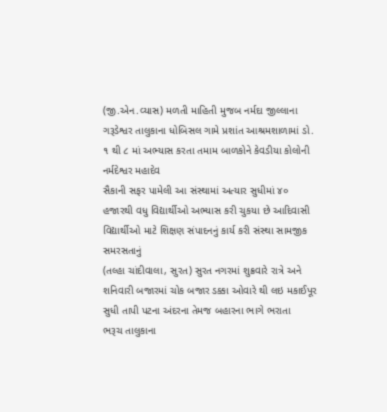(જી.એન.વ્યાસ) મળતી માહિતી મુજબ નર્મદા જીલ્લાના ગરૂડેશ્વર તાલુકાના ધોબિસલ ગામે પ્રશાંત આશ્રમશાળામાં ડો. ૧ થી ૮ માં અભ્યાસ કરતા તમામ બાળકોને કેવડીયા કોલોની નર્મદેશ્વર મહાદેવ
સૈકાની સફર પામેલી આ સંસ્થામાં અત્યાર સુધીમાં ૪૦ હજારથી વધુ વિદ્યાર્થીઓ અભ્યાસ કરી ચુકયા છે આદિવાસી વિદ્યાર્થીઓ માટે શિક્ષણ સંપાદનનું કાર્ય કરી સંસ્થા સામજીક સમરસતાનું
(તલ્હા ચાંદીવાલા, સુરત) સુરત નગરમાં શુક્રવારે રાત્રે અને શનિવારી બજારમાં ચોક બજાર ડક્કા ઓવારે થી લઇ મકાઈપૂર સુધી તાપી પટના અંદરના તેમજ બહારના ભાગે ભરાતા
ભરૂચ તાલુકાના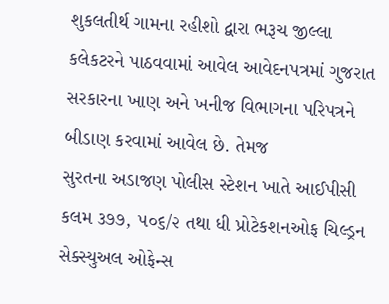શુકલતીર્થ ગામના રહીશો દ્વારા ભરૂચ જીલ્લા કલેકટરને પાઠવવામાં આવેલ આવેદનપત્રમાં ગુજરાત સરકારના ખાણ અને ખનીજ વિભાગના પરિપત્રને બીડાણ કરવામાં આવેલ છે. તેમજ
સુરતના અડાજણ પોલીસ સ્ટેશન ખાતે આઈપીસી કલમ ૩૭૭, ૫૦૬/૨ તથા ધી પ્રોટેકશનઓફ ચિલ્ડ્રન સેક્સ્યુઅલ ઓફેન્સ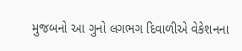મુજબનો આ ગુનો લગભગ દિવાળીએ વેકેશનના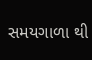સમયગાળા થી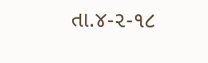તા.૪-૨-૧૮